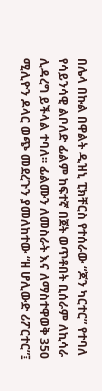በሌላ በኩል በዋልት ዲዝኒ ፒክቸርስ የተሰራው “ጆን ካርተር” የተባለ የሳይንሳዊ ልቦለድ ፊልም ከፍተኛ በጀት ወጥቶበት ቢሰራም ለኪሳራ ሊዳረግ ይችላል ተባለ፡፡ ፊልሙን ለመስራት እና ለማስተዋወቅ 350 ሚሊዮን ዶላር ወጭ መደረጉን ያመለከተው “ዘ ሆሊውድ ሪፖርተር”፤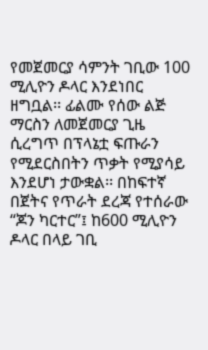የመጀመርያ ሳምንት ገቢው 100 ሚሊዮን ዶላር እንደነበር ዘግቧል፡፡ ፊልሙ የሰው ልጅ ማርስን ለመጀመርያ ጊዜ ሲረግጥ በፕላኔቷ ፍጡራን የሚደርስበትን ጥቃት የሚያሳይ እንደሆነ ታውቋል፡፡ በከፍተኛ በጀትና የጥራት ደረጃ የተሰራው “ጆን ካርተር”፤ ከ600 ሚሊዮን ዶላር በላይ ገቢ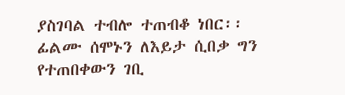ያስገባል ተብሎ ተጠብቆ ነበር፡፡ ፊልሙ ሰሞኑን ለእይታ ሲበቃ ግን የተጠበቀውን ገቢ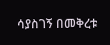ሳያስገኝ በመቅረቱ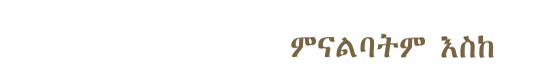ምናልባትም እስከ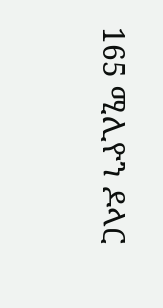165 ሚሊዮን ዶላር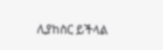ሊያከስር ይችላል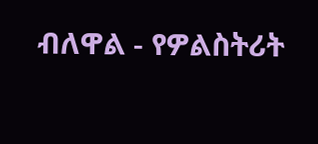ብለዋል - የዎልስትሪት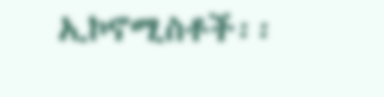ኢኮኖሚስቶች፡፡